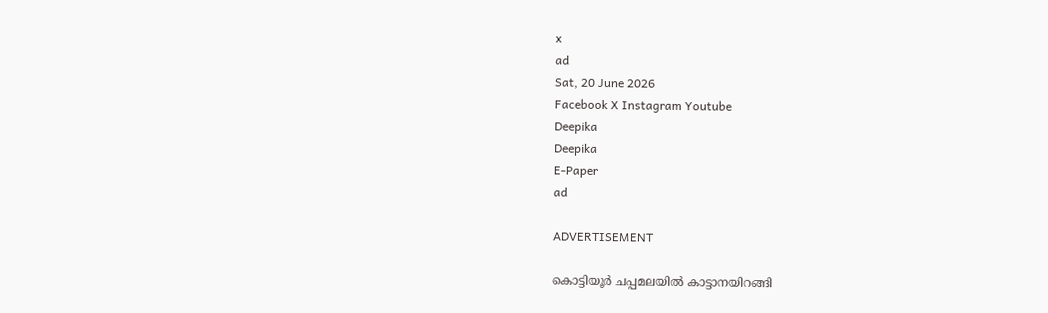x
ad
Sat, 20 June 2026
Facebook X Instagram Youtube
Deepika
Deepika
E-Paper
ad

ADVERTISEMENT

കൊട്ടിയൂർ ചപ്പമലയിൽ കാട്ടാനയിറങ്ങി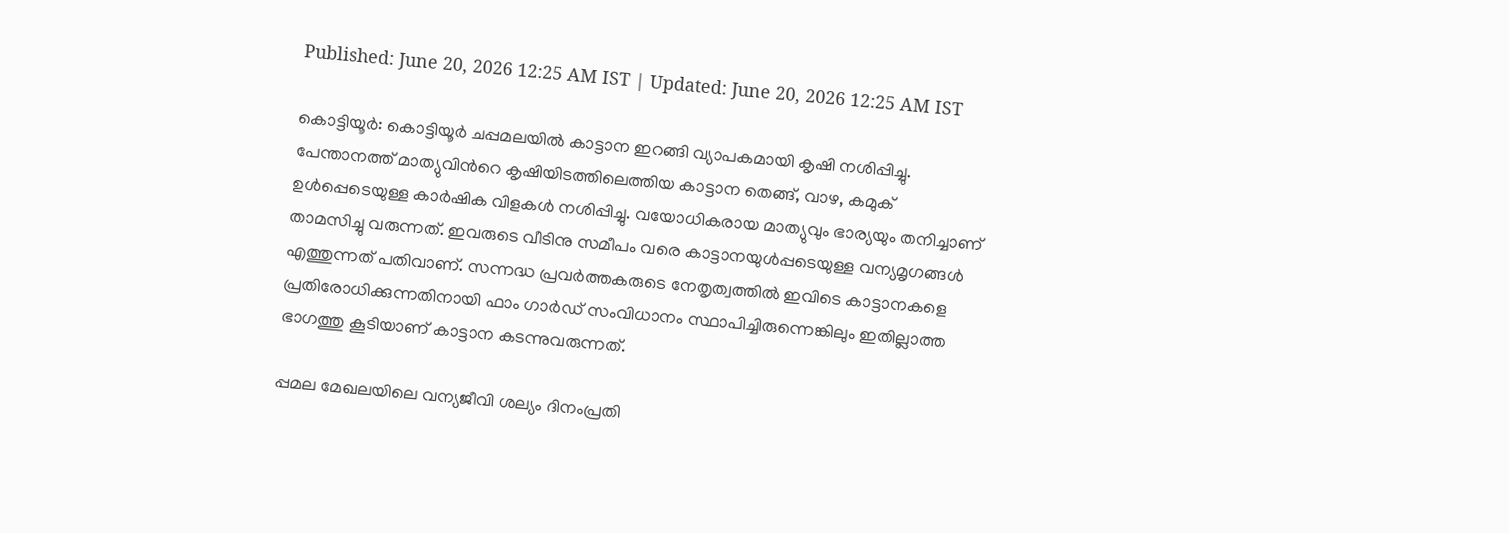Published: June 20, 2026 12:25 AM IST | Updated: June 20, 2026 12:25 AM IST

കൊട്ടിയൂർ: കൊട്ടിയൂർ ചപ്പമലയിൽ കാട്ടാന ഇറങ്ങി വ്യാപകമായി കൃഷി നശിപ്പിച്ചു. പേന്താനത്ത് മാത്യുവിന്‍റെ കൃഷിയിടത്തിലെത്തിയ കാട്ടാന തെങ്ങ്, വാഴ, കമുക് ഉൾപ്പെടെയുള്ള കാർഷിക വിളകൾ നശിപ്പിച്ചു. വയോധികരായ മാത്യുവും ഭാര്യയും തനിച്ചാണ് താമസിച്ചു വരുന്നത്. ഇവരുടെ വീടിനു സമീപം വരെ കാട്ടാനയുൾപ്പടെയുള്ള വന്യമൃഗങ്ങൾ എത്തുന്നത് പതിവാണ്. സന്നദ്ധ പ്രവർത്തകരുടെ നേതൃത്വത്തിൽ ഇവിടെ കാട്ടാനകളെ പ്രതിരോധിക്കുന്നതിനായി ഫാം ഗാർഡ് സംവിധാനം സ്ഥാപിച്ചിരുന്നെങ്കിലും ഇതില്ലാത്ത ഭാഗത്തു കൂടിയാണ് കാട്ടാന കടന്നുവരുന്നത്.

പ്പമല മേഖലയിലെ വന്യജീവി ശല്യം ദിനംപ്രതി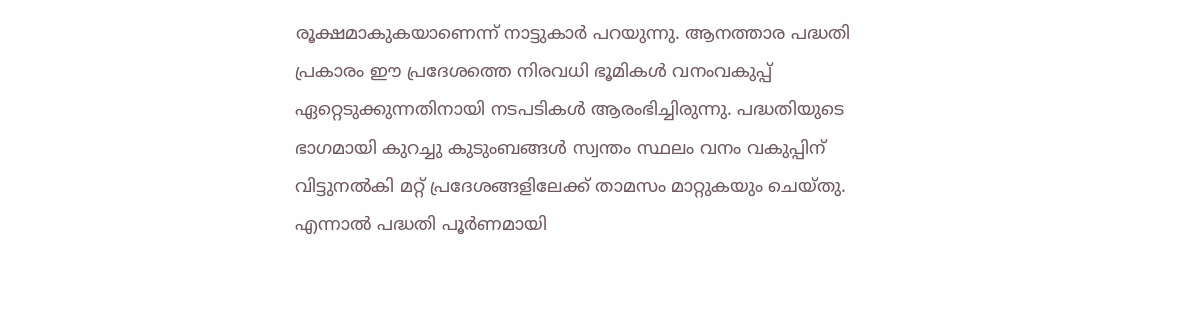രൂക്ഷമാകുകയാണെന്ന് നാട്ടുകാർ പറയുന്നു. ആനത്താര പദ്ധതി പ്രകാരം ഈ പ്രദേശത്തെ നിരവധി ഭൂമികൾ വനംവകുപ്പ് ഏറ്റെടുക്കുന്നതിനായി നടപടികൾ ആരംഭിച്ചിരുന്നു. പദ്ധതിയുടെ ഭാഗമായി കുറച്ചു കുടുംബങ്ങൾ സ്വന്തം സ്ഥലം വനം വകുപ്പിന് വിട്ടുനൽകി മറ്റ് പ്രദേശങ്ങളിലേക്ക് താമസം മാറ്റുകയും ചെയ്തു. എന്നാൽ പദ്ധതി പൂർണമായി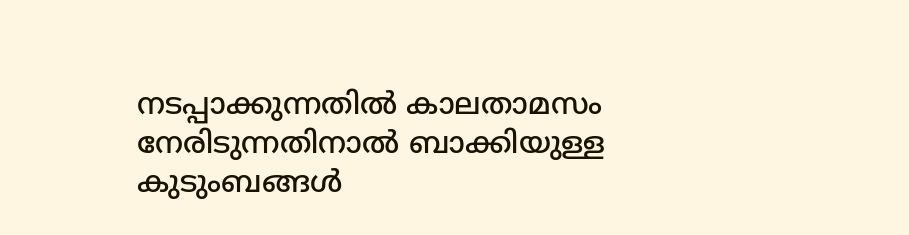നടപ്പാക്കുന്നതിൽ കാലതാമസം നേരിടുന്നതിനാൽ ബാക്കിയുള്ള കുടുംബങ്ങൾ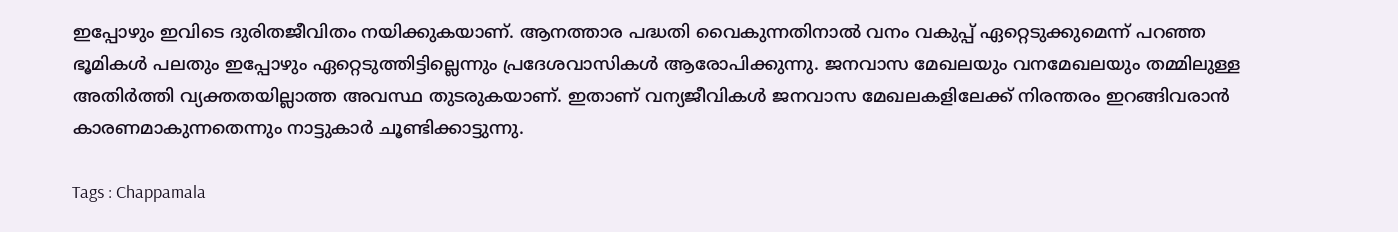ഇപ്പോഴും ഇവിടെ ദുരിതജീവിതം നയിക്കുകയാണ്. ആനത്താര പദ്ധതി വൈകുന്നതിനാൽ വനം വകുപ്പ് ഏറ്റെടുക്കുമെന്ന് പറഞ്ഞ ഭൂമികൾ പലതും ഇപ്പോഴും ഏറ്റെടുത്തിട്ടില്ലെന്നും പ്രദേശവാസികൾ ആരോപിക്കുന്നു. ജനവാസ മേഖലയും വനമേഖലയും തമ്മിലുള്ള അതിർത്തി വ്യക്തതയില്ലാത്ത അവസ്ഥ തുടരുകയാണ്. ഇതാണ് വന്യജീവികൾ ജനവാസ മേഖലകളിലേക്ക് നിരന്തരം ഇറങ്ങിവരാൻ കാരണമാകുന്നതെന്നും നാട്ടുകാർ ചൂണ്ടിക്കാട്ടുന്നു.

Tags : Chappamala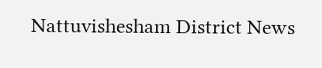Nattuvishesham District News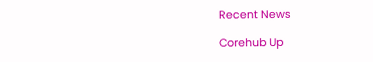Recent News

Corehub Up